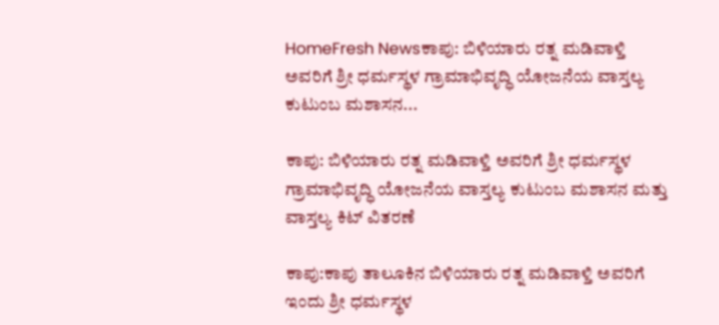HomeFresh Newsಕಾಪು: ಬಿಳಿಯಾರು ರತ್ನ ಮಡಿವಾಳ್ತಿ ಅವರಿಗೆ ಶ್ರೀ ಧರ್ಮಸ್ಥಳ ಗ್ರಾಮಾಭಿವೃದ್ಧಿ ಯೋಜನೆಯ ವಾಸ್ತಲ್ಯ ಕುಟುಂಬ ಮಶಾಸನ...

ಕಾಪು: ಬಿಳಿಯಾರು ರತ್ನ ಮಡಿವಾಳ್ತಿ ಅವರಿಗೆ ಶ್ರೀ ಧರ್ಮಸ್ಥಳ ಗ್ರಾಮಾಭಿವೃದ್ಧಿ ಯೋಜನೆಯ ವಾಸ್ತಲ್ಯ ಕುಟುಂಬ ಮಶಾಸನ ಮತ್ತು ವಾಸ್ತಲ್ಯ ಕಿಟ್ ವಿತರಣೆ

ಕಾಪು:ಕಾಪು ತಾಲೂಕಿನ ಬಿಳಿಯಾರು ರತ್ನ ಮಡಿವಾಳ್ತಿ ಅವರಿಗೆ ಇಂದು ಶ್ರೀ ಧರ್ಮಸ್ಥಳ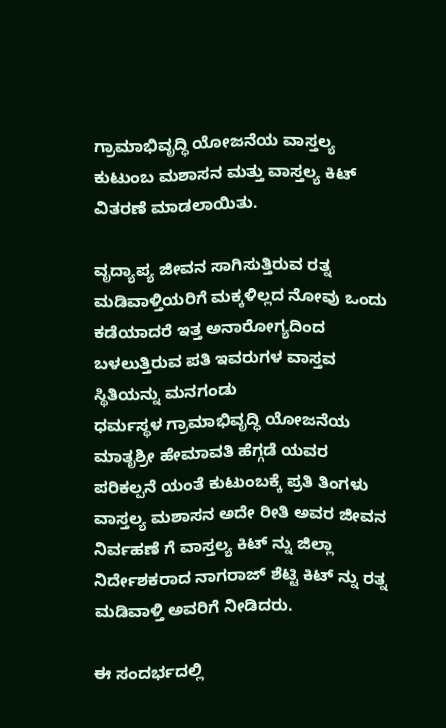ಗ್ರಾಮಾಭಿವೃದ್ಧಿ ಯೋಜನೆಯ ವಾಸ್ತಲ್ಯ ಕುಟುಂಬ ಮಶಾಸನ ಮತ್ತು ವಾಸ್ತಲ್ಯ ಕಿಟ್ ವಿತರಣೆ ಮಾಡಲಾಯಿತು.

ವೃದ್ಯಾಪ್ಯ ಜೀವನ ಸಾಗಿಸುತ್ತಿರುವ ರತ್ನ ಮಡಿವಾಳ್ತಿಯರಿಗೆ ಮಕ್ಕಳಿಲ್ಲದ ನೋವು ಒಂದು ಕಡೆಯಾದರೆ ಇತ್ತ ಅನಾರೋಗ್ಯದಿಂದ ಬಳಲುತ್ತಿರುವ ಪತಿ ಇವರುಗಳ ವಾಸ್ತವ ಸ್ಥಿತಿಯನ್ನು ಮನಗಂಡು
ಧರ್ಮಸ್ಥಳ ಗ್ರಾಮಾಭಿವೃದ್ಧಿ ಯೋಜನೆಯ ಮಾತೃಶ್ರೀ ಹೇಮಾವತಿ ಹೆಗ್ಗಡೆ ಯವರ ಪರಿಕಲ್ಪನೆ ಯಂತೆ ಕುಟುಂಬಕ್ಕೆ ಪ್ರತಿ ತಿಂಗಳು ವಾಸ್ತಲ್ಯ ಮಶಾಸನ ಅದೇ ರೀತಿ ಅವರ ಜೀವನ ನಿರ್ವಹಣೆ ಗೆ ವಾಸ್ತಲ್ಯ ಕಿಟ್ ನ್ನು ಜಿಲ್ಲಾ ನಿರ್ದೇಶಕರಾದ ನಾಗರಾಜ್ ಶೆಟ್ಟಿ ಕಿಟ್ ನ್ನು ರತ್ನ ಮಡಿವಾಳ್ತಿ ಅವರಿಗೆ ನೀಡಿದರು.

ಈ ಸಂದರ್ಭದಲ್ಲಿ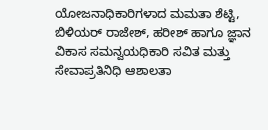ಯೋಜನಾಧಿಕಾರಿಗಳಾದ ಮಮತಾ ಶೆಟ್ಟಿ, ಬಿಳಿಯರ್ ರಾಜೇಶ್, ಹರೀಶ್ ಹಾಗೂ ಜ್ಞಾನ ವಿಕಾಸ ಸಮನ್ವಯಧಿಕಾರಿ ಸವಿತ ಮತ್ತು ಸೇವಾಪ್ರತಿನಿಧಿ ಆಶಾಲತಾ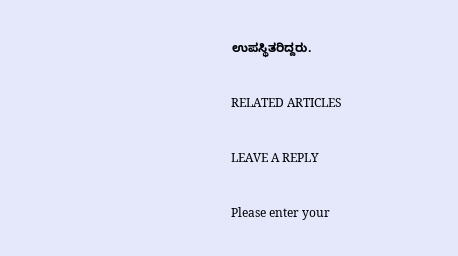ಉಪಸ್ಥಿತರಿದ್ದರು.

RELATED ARTICLES

LEAVE A REPLY

Please enter your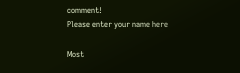comment!
Please enter your name here

Most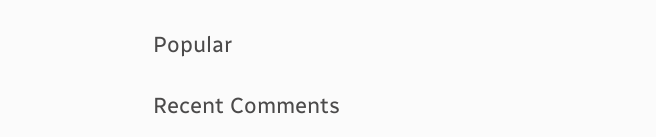Popular

Recent Comments